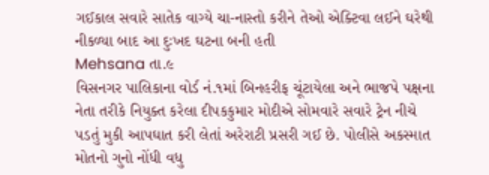ગઈકાલ સવારે સાતેક વાગ્યે ચા-નાસ્તો કરીને તેઓ એક્ટિવા લઈને ઘરેથી નીકળ્યા બાદ આ દુઃખદ ઘટના બની હતી
Mehsana તા.૯
વિસનગર પાલિકાના વોર્ડ નં.૧માં બિનહરીફ ચૂંટાયેલા અને ભાજપે પક્ષના નેતા તરીકે નિયુક્ત કરેલા દીપકકુમાર મોદીએ સોમવારે સવારે ટ્રેન નીચે પડતું મુકી આપઘાત કરી લેતાં અરેરાટી પ્રસરી ગઈ છે. પોલીસે અકસ્માત મોતનો ગુનો નોંધી વધુ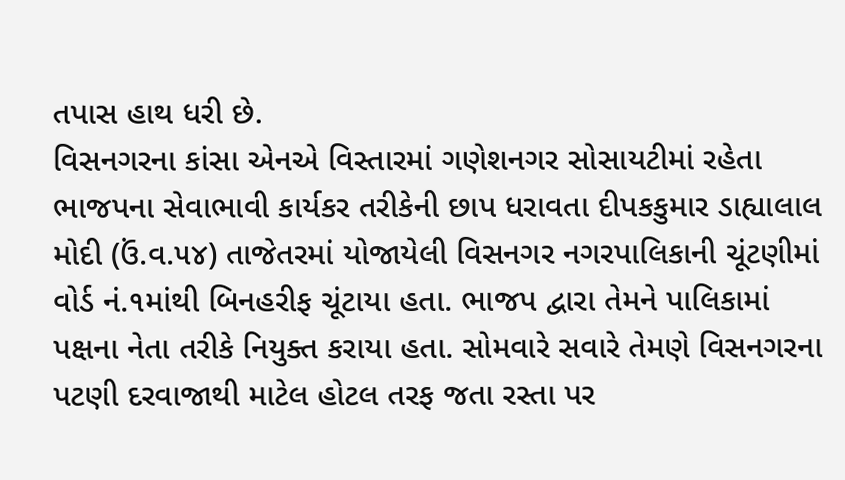તપાસ હાથ ધરી છે.
વિસનગરના કાંસા એનએ વિસ્તારમાં ગણેશનગર સોસાયટીમાં રહેતા ભાજપના સેવાભાવી કાર્યકર તરીકેની છાપ ધરાવતા દીપકકુમાર ડાહ્યાલાલ મોદી (ઉં.વ.૫૪) તાજેતરમાં યોજાયેલી વિસનગર નગરપાલિકાની ચૂંટણીમાં વોર્ડ નં.૧માંથી બિનહરીફ ચૂંટાયા હતા. ભાજપ દ્વારા તેમને પાલિકામાં પક્ષના નેતા તરીકે નિયુક્ત કરાયા હતા. સોમવારે સવારે તેમણે વિસનગરના પટણી દરવાજાથી માટેલ હોટલ તરફ જતા રસ્તા પર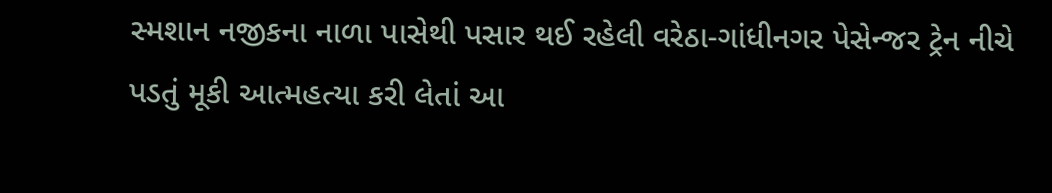સ્મશાન નજીકના નાળા પાસેથી પસાર થઈ રહેલી વરેઠા-ગાંધીનગર પેસેન્જર ટ્રેન નીચે પડતું મૂકી આત્મહત્યા કરી લેતાં આ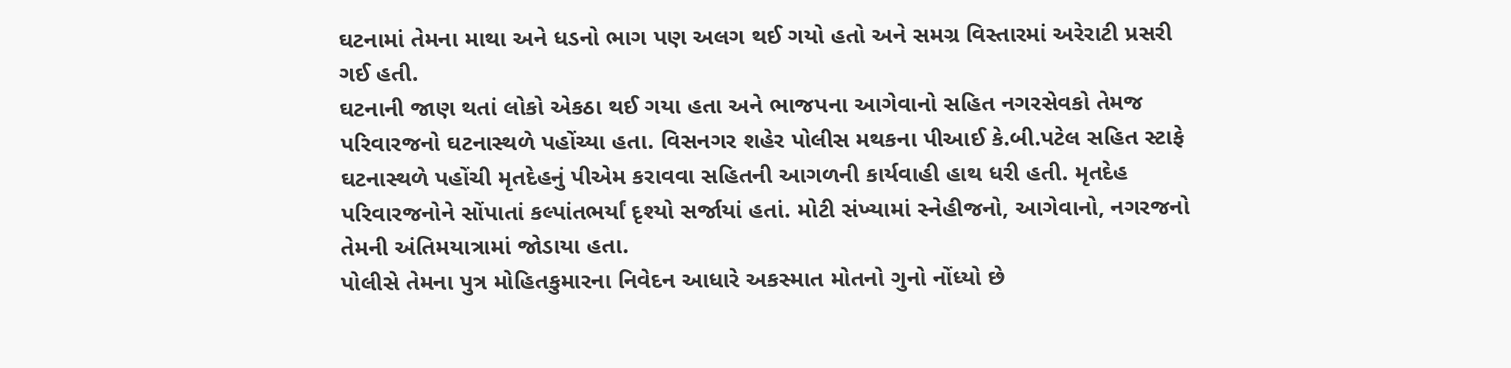ઘટનામાં તેમના માથા અને ધડનો ભાગ પણ અલગ થઈ ગયો હતો અને સમગ્ર વિસ્તારમાં અરેરાટી પ્રસરી ગઈ હતી.
ઘટનાની જાણ થતાં લોકો એકઠા થઈ ગયા હતા અને ભાજપના આગેવાનો સહિત નગરસેવકો તેમજ પરિવારજનો ઘટનાસ્થળે પહોંચ્યા હતા. વિસનગર શહેર પોલીસ મથકના પીઆઈ કે.બી.પટેલ સહિત સ્ટાફે ઘટનાસ્થળે પહોંચી મૃતદેહનું પીએમ કરાવવા સહિતની આગળની કાર્યવાહી હાથ ધરી હતી. મૃતદેહ પરિવારજનોને સોંપાતાં કલ્પાંતભર્યાં દૃશ્યો સર્જાયાં હતાં. મોટી સંખ્યામાં સ્નેહીજનો, આગેવાનો, નગરજનો તેમની અંતિમયાત્રામાં જોડાયા હતા.
પોલીસે તેમના પુત્ર મોહિતકુમારના નિવેદન આધારે અકસ્માત મોતનો ગુનો નોંધ્યો છે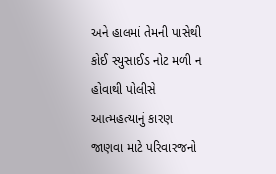અને હાલમાં તેમની પાસેથી કોઈ સ્યુસાઈડ નોટ મળી ન હોવાથી પોલીસે આત્મહત્યાનું કારણ જાણવા માટે પરિવારજનો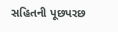સહિતની પૂછપરછ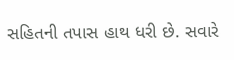સહિતની તપાસ હાથ ધરી છે. સવારે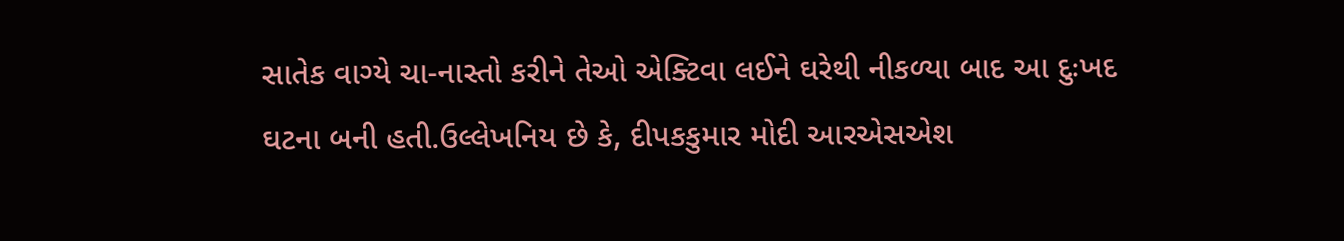સાતેક વાગ્યે ચા-નાસ્તો કરીને તેઓ એક્ટિવા લઈને ઘરેથી નીકળ્યા બાદ આ દુઃખદ ઘટના બની હતી.ઉલ્લેખનિય છે કે, દીપકકુમાર મોદી આરએસએશ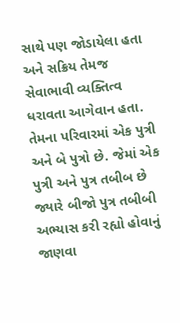સાથે પણ જોડાયેલા હતા અને સક્રિય તેમજ સેવાભાવી વ્યક્તિત્વ ધરાવતા આગેવાન હતા. તેમના પરિવારમાં એક પુત્રી અને બે પુત્રો છે. જેમાં એક પુત્રી અને પુત્ર તબીબ છે જ્યારે બીજો પુત્ર તબીબી અભ્યાસ કરી રહ્યો હોવાનું જાણવા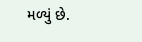મળ્યું છે.